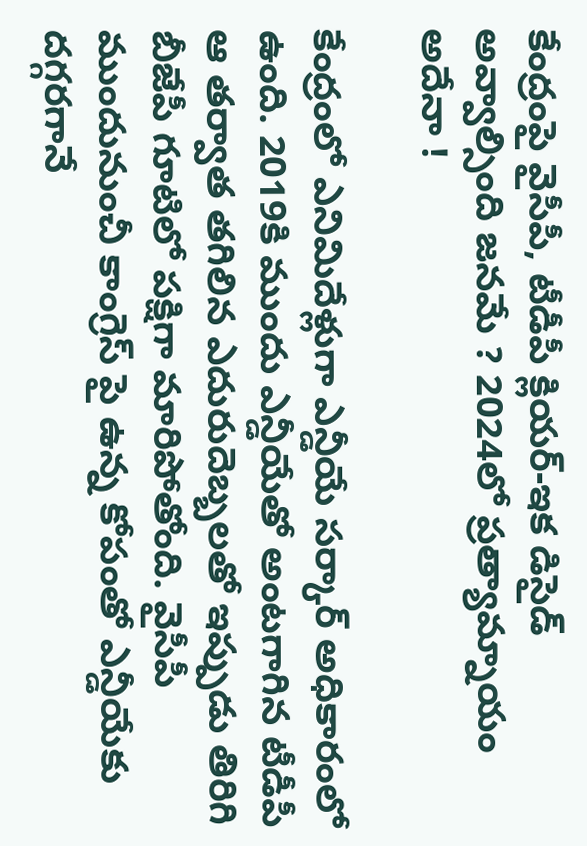కేంద్రంపై వైసీపీ, టీడీపీ క్లియర్-ఇక డిసైడ్ అవ్వాల్సింది జనమే ? 2024లో ప్రత్యామ్నాయం అదేనా !

కేంద్రంలో ఎనిమిదేళ్లుగా ఎన్డీయే సర్కార్ అధికారంలో ఉంది. 2019కి ముందు ఎన్డీయేతో అంటగాగిన టీడీపీ ఆ తర్వాత తగిలిన ఎదురుదెబ్బలతో ఇప్పుడు తిరిగి బీజేపీ గూటిలో పక్షిగా మారిపోతోంది. వైసీపీ ముందునుంచీ కాంగ్రెస్ పై ఉన్న కోపంతో ఎన్డీయేకు దగ్గరగానే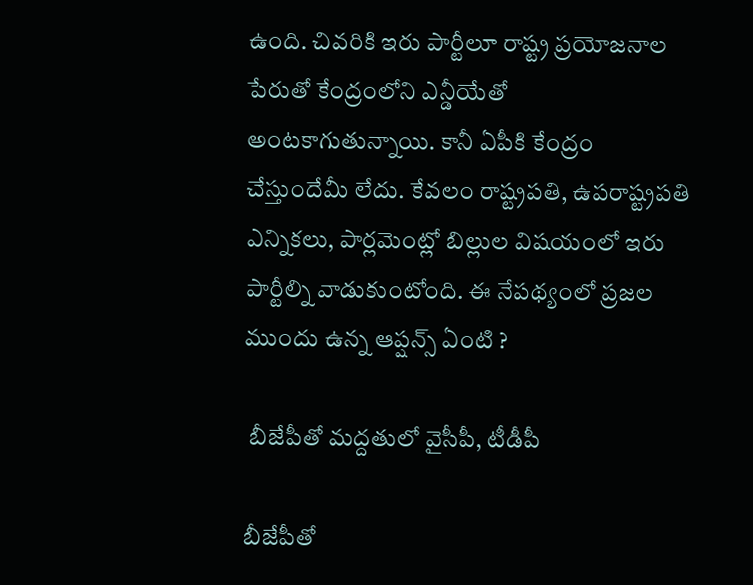ఉంది. చివరికి ఇరు పార్టీలూ రాష్ట్ర ప్రయోజనాల పేరుతో కేంద్రంలోని ఎన్డీయేతో అంటకాగుతున్నాయి. కానీ ఏపీకి కేంద్రం చేస్తుందేమీ లేదు. కేవలం రాష్ట్రపతి, ఉపరాష్ట్రపతి ఎన్నికలు, పార్లమెంట్లో బిల్లుల విషయంలో ఇరు పార్టీల్ని వాడుకుంటోంది. ఈ నేపథ్యంలో ప్రజల ముందు ఉన్న ఆప్షన్స్ ఏంటి ?

 బీజేపీతో మద్దతులో వైసీపీ, టీడీపీ

బీజేపీతో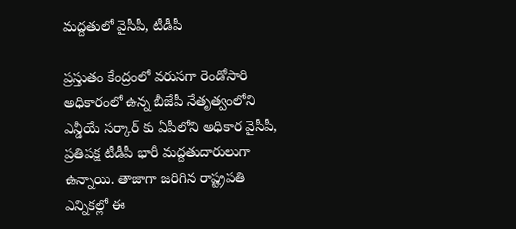మద్దతులో వైసీపీ, టీడీపీ

ప్రస్తుతం కేంద్రంలో వరుసగా రెండోసారి అధికారంలో ఉన్న బీజేపీ నేతృత్వంలోని ఎన్డీయే సర్కార్ కు ఏపీలోని అధికార వైసీపీ, ప్రతిపక్ష టీడీపీ భారీ మద్దతుదారులుగా ఉన్నాయి. తాజాగా జరిగిన రాష్ట్రపతి ఎన్నికల్లో ఈ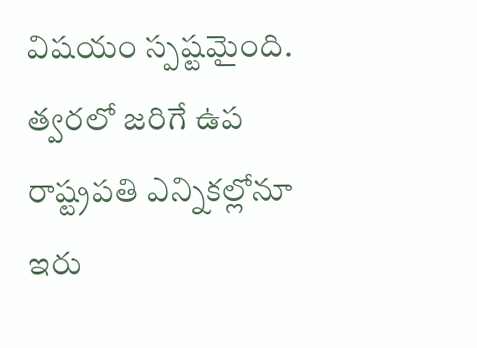విషయం స్పష్టమైంది. త్వరలో జరిగే ఉప రాష్ట్రపతి ఎన్నికల్లోనూ ఇరు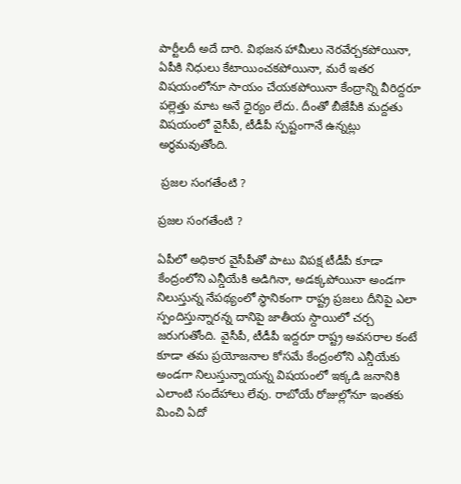పార్టీలదీ అదే దారి. విభజన హామీలు నెరవేర్చకపోయినా, ఏపీకి నిధులు కేటాయించకపోయినా, మరే ఇతర విషయంలోనూ సాయం చేయకపోయినా కేంద్రాన్ని వీరిద్దరూ పల్లెత్తు మాట అనే ధైర్యం లేదు. దీంతో బీజేపీకి మద్దతు విషయంలో వైసీపీ, టీడీపీ స్పష్టంగానే ఉన్నట్లు అర్ధమవుతోంది.

 ప్రజల సంగతేంటి ?

ప్రజల సంగతేంటి ?

ఏపీలో అధికార వైసీపీతో పాటు విపక్ష టీడీపీ కూడా కేంద్రంలోని ఎన్డీయేకి అడిగినా, అడక్కపోయినా అండగా నిలుస్తున్న నేపథ్యంలో స్ధానికంగా రాష్ట్ర ప్రజలు దీనిపై ఎలా స్పందిస్తున్నారన్న దానిపై జాతీయ స్దాయిలో చర్చ జరుగుతోంది. వైసీపీ, టీడీపీ ఇద్దరూ రాష్ట్ర అవసరాల కంటే కూడా తమ ప్రయోజనాల కోసమే కేంద్రంలోని ఎన్డీయేకు అండగా నిలుస్తున్నాయన్న విషయంలో ఇక్కడి జనానికి ఎలాంటి సందేహాలు లేవు. రాబోయే రోజుల్లోనూ ఇంతకు మించి ఏదో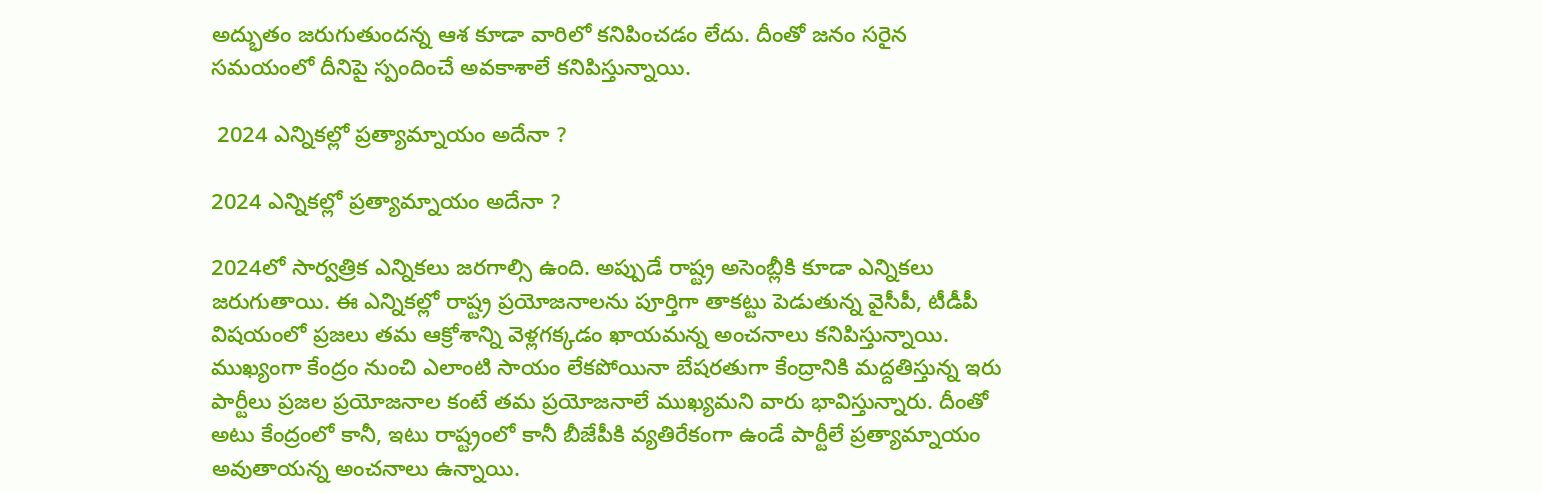అద్భుతం జరుగుతుందన్న ఆశ కూడా వారిలో కనిపించడం లేదు. దీంతో జనం సరైన సమయంలో దీనిపై స్పందించే అవకాశాలే కనిపిస్తున్నాయి.

 2024 ఎన్నికల్లో ప్రత్యామ్నాయం అదేనా ?

2024 ఎన్నికల్లో ప్రత్యామ్నాయం అదేనా ?

2024లో సార్వత్రిక ఎన్నికలు జరగాల్సి ఉంది. అప్పుడే రాష్ట్ర అసెంబ్లీకి కూడా ఎన్నికలు జరుగుతాయి. ఈ ఎన్నికల్లో రాష్ట్ర ప్రయోజనాలను పూర్తిగా తాకట్టు పెడుతున్న వైసీపీ, టీడీపీ విషయంలో ప్రజలు తమ ఆక్రోశాన్ని వెళ్లగక్కడం ఖాయమన్న అంచనాలు కనిపిస్తున్నాయి. ముఖ్యంగా కేంద్రం నుంచి ఎలాంటి సాయం లేకపోయినా బేషరతుగా కేంద్రానికి మద్దతిస్తున్న ఇరు పార్టీలు ప్రజల ప్రయోజనాల కంటే తమ ప్రయోజనాలే ముఖ్యమని వారు భావిస్తున్నారు. దీంతో అటు కేంద్రంలో కానీ, ఇటు రాష్ట్రంలో కానీ బీజేపీకి వ్యతిరేకంగా ఉండే పార్టీలే ప్రత్యామ్నాయం అవుతాయన్న అంచనాలు ఉన్నాయి.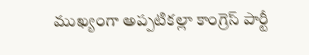ముఖ్యంగా అప్పటికల్లా కాంగ్రెస్ పార్టీ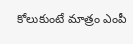కోలుకుంటే మాత్రం ఎంపీ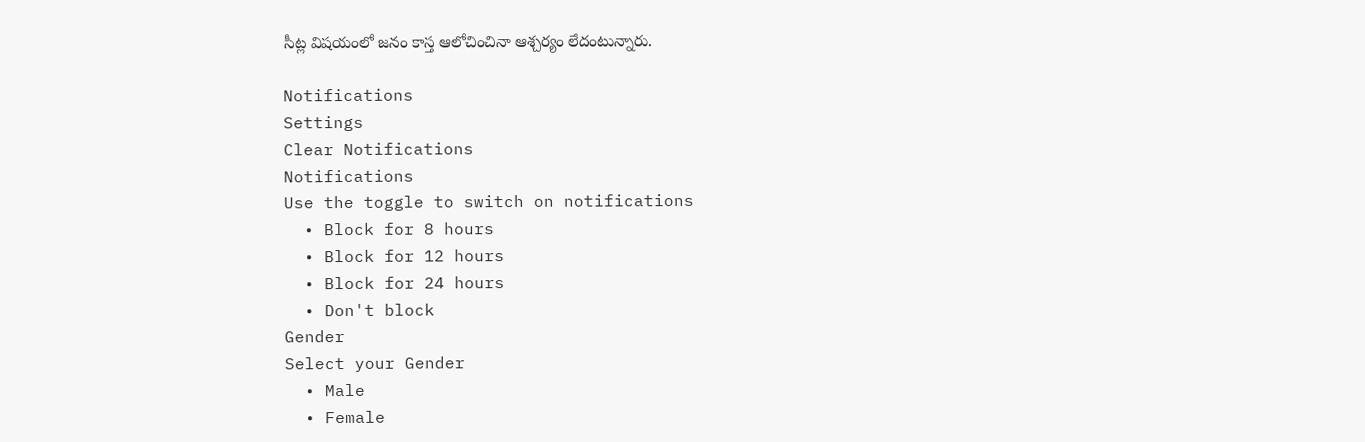సీట్ల విషయంలో జనం కాస్త ఆలోచించినా ఆశ్చర్యం లేదంటున్నారు.

Notifications
Settings
Clear Notifications
Notifications
Use the toggle to switch on notifications
  • Block for 8 hours
  • Block for 12 hours
  • Block for 24 hours
  • Don't block
Gender
Select your Gender
  • Male
  • Female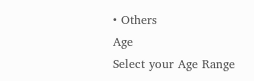• Others
Age
Select your Age Range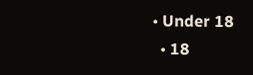• Under 18
  • 18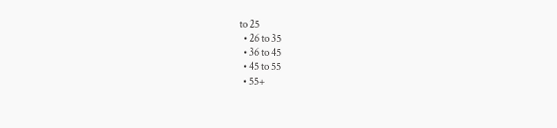to 25
  • 26 to 35
  • 36 to 45
  • 45 to 55
  • 55+